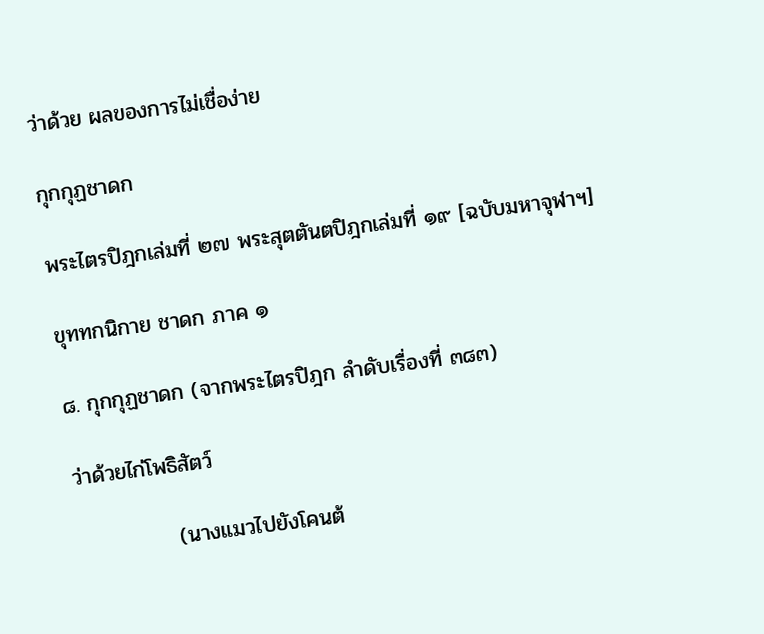ว่าด้วย ผลของการไม่เชื่อง่าย

กุกกุฏชาดก

พระไตรปิฎกเล่มที่ ๒๗ พระสุตตันตปิฎกเล่มที่ ๑๙ [ฉบับมหาจุฬาฯ]

ขุททกนิกาย ชาดก ภาค ๑

๘. กุกกุฏชาดก (จากพระไตรปิฎก ลำดับเรื่องที่ ๓๘๓)

ว่าด้วยไก่โพธิสัตว์

             (นางแมวไปยังโคนต้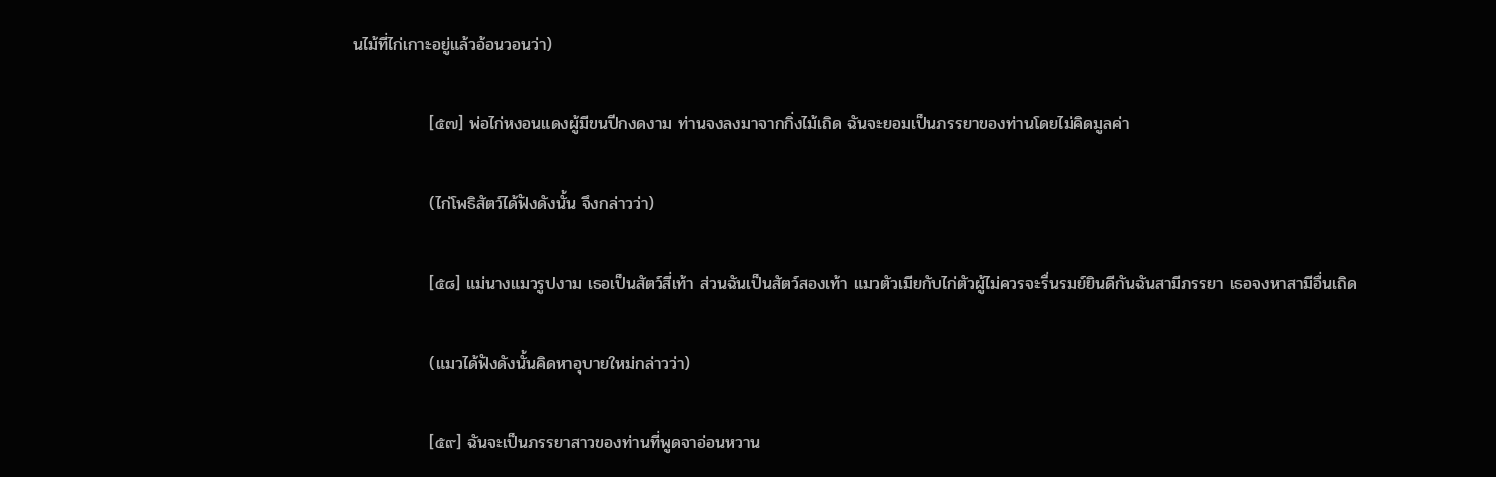นไม้ที่ไก่เกาะอยู่แล้วอ้อนวอนว่า)

             [๕๗] พ่อไก่หงอนแดงผู้มีขนปีกงดงาม ท่านจงลงมาจากกิ่งไม้เถิด ฉันจะยอมเป็นภรรยาของท่านโดยไม่คิดมูลค่า

             (ไก่โพธิสัตว์ได้ฟังดังนั้น จึงกล่าวว่า)

             [๕๘] แม่นางแมวรูปงาม เธอเป็นสัตว์สี่เท้า ส่วนฉันเป็นสัตว์สองเท้า แมวตัวเมียกับไก่ตัวผู้ไม่ควรจะรื่นรมย์ยินดีกันฉันสามีภรรยา เธอจงหาสามีอื่นเถิด

             (แมวได้ฟังดังนั้นคิดหาอุบายใหม่กล่าวว่า)

             [๕๙] ฉันจะเป็นภรรยาสาวของท่านที่พูดจาอ่อนหวาน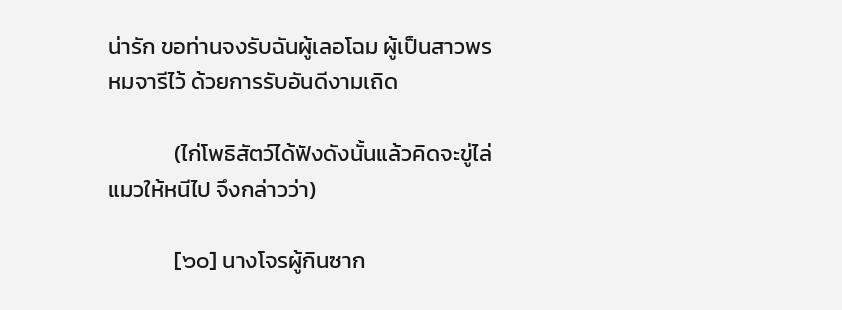น่ารัก ขอท่านจงรับฉันผู้เลอโฉม ผู้เป็นสาวพรหมจารีไว้ ด้วยการรับอันดีงามเถิด

             (ไก่โพธิสัตว์ได้ฟังดังนั้นแล้วคิดจะขู่ไล่แมวให้หนีไป จึงกล่าวว่า)

             [๖๐] นางโจรผู้กินซาก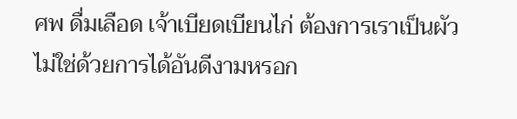ศพ ดื่มเลือด เจ้าเบียดเบียนไก่ ต้องการเราเป็นผัว ไม่ใช่ด้วยการได้อันดีงามหรอก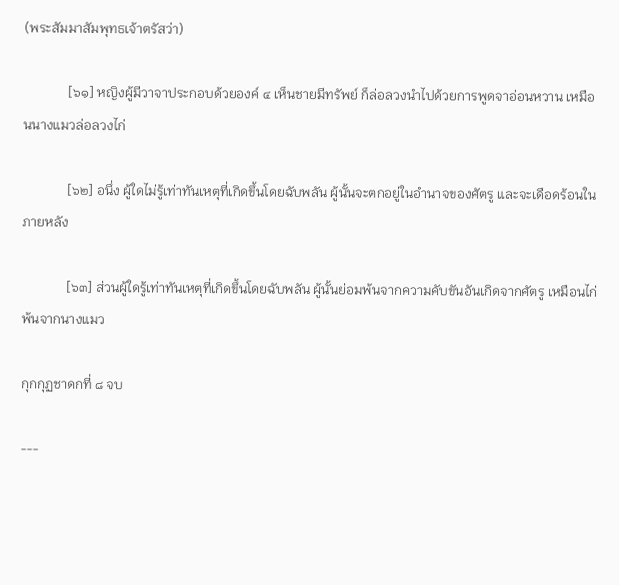(พระสัมมาสัมพุทธเจ้าตรัสว่า)

             [๖๑] หญิงผู้มีวาจาประกอบด้วยองค์ ๔ เห็นชายมีทรัพย์ ก็ล่อลวงนำไปด้วยการพูดจาอ่อนหวาน เหมือนนางแมวล่อลวงไก่

             [๖๒] อนึ่ง ผู้ใดไม่รู้เท่าทันเหตุที่เกิดขึ้นโดยฉับพลัน ผู้นั้นจะตกอยู่ในอำนาจของศัตรู และจะเดือดร้อนในภายหลัง

             [๖๓] ส่วนผู้ใดรู้เท่าทันเหตุที่เกิดขึ้นโดยฉับพลัน ผู้นั้นย่อมพ้นจากความคับขันอันเกิดจากศัตรู เหมือนไก่พ้นจากนางแมว

กุกกุฏชาดกที่ ๘ จบ

---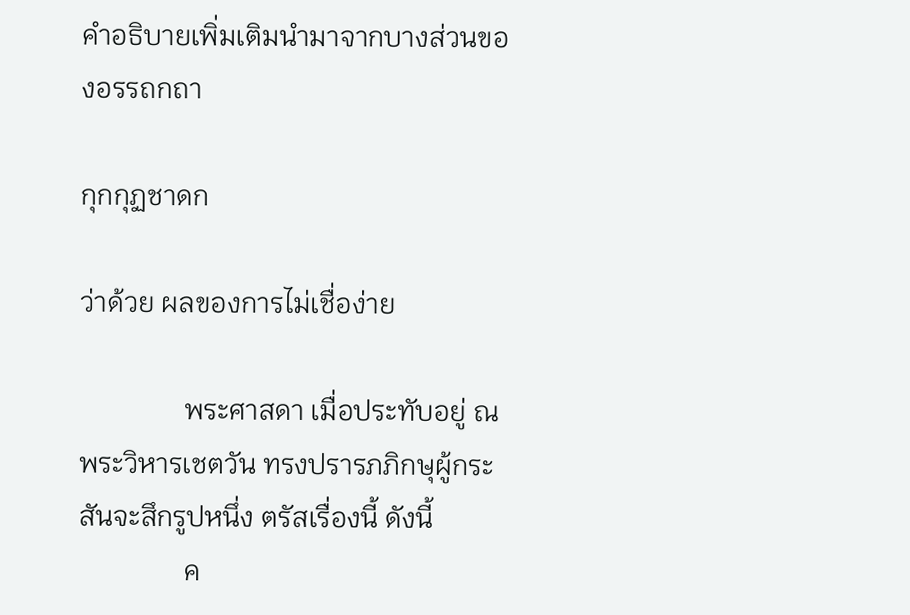คำอธิบายเพิ่มเติมนำมาจากบางส่วนของอรรถกถา

กุกกุฏชาดก

ว่าด้วย ผลของการไม่เชื่อง่าย

               พระศาสดา เมื่อประทับอยู่ ณ พระวิหารเชตวัน ทรงปรารภภิกษุผู้กระสันจะสึกรูปหนึ่ง ตรัสเรื่องนี้ ดังนี้
               ค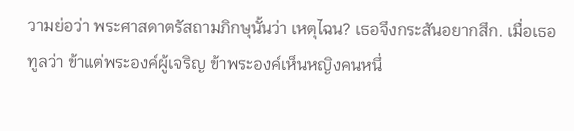วามย่อว่า พระศาสดาตรัสถามภิกษุนั้นว่า เหตุไฉน? เธอจึงกระสันอยากสึก. เมื่อเธอทูลว่า ข้าแต่พระองค์ผู้เจริญ ข้าพระองค์เห็นหญิงคนหนึ่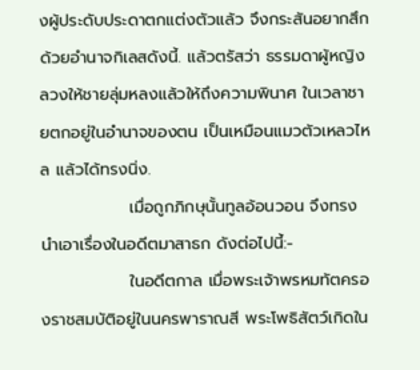งผู้ประดับประดาตกแต่งตัวแล้ว จึงกระสันอยากสึกด้วยอำนาจกิเลสดังนี้. แล้วตรัสว่า ธรรมดาผู้หญิงลวงให้ชายลุ่มหลงแล้วให้ถึงความพินาศ ในเวลาชายตกอยู่ในอำนาจของตน เป็นเหมือนแมวตัวเหลวไหล แล้วได้ทรงนิ่ง.
               เมื่อถูกภิกษุนั้นทูลอ้อนวอน จึงทรงนำเอาเรื่องในอดีตมาสาธก ดังต่อไปนี้:-
               ในอดีตกาล เมื่อพระเจ้าพรหมทัตครองราชสมบัติอยู่ในนครพาราณสี พระโพธิสัตว์เกิดใน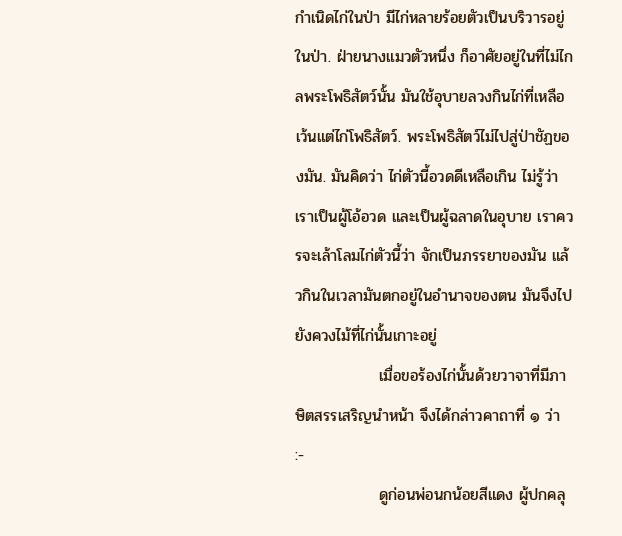กำเนิดไก่ในป่า มีไก่หลายร้อยตัวเป็นบริวารอยู่ในป่า. ฝ่ายนางแมวตัวหนึ่ง ก็อาศัยอยู่ในที่ไม่ไกลพระโพธิสัตว์นั้น มันใช้อุบายลวงกินไก่ที่เหลือ เว้นแต่ไก่โพธิสัตว์. พระโพธิสัตว์ไม่ไปสู่ป่าชัฏของมัน. มันคิดว่า ไก่ตัวนี้อวดดีเหลือเกิน ไม่รู้ว่าเราเป็นผู้โอ้อวด และเป็นผู้ฉลาดในอุบาย เราควรจะเล้าโลมไก่ตัวนี้ว่า จักเป็นภรรยาของมัน แล้วกินในเวลามันตกอยู่ในอำนาจของตน มันจึงไปยังควงไม้ที่ไก่นั้นเกาะอยู่
               เมื่อขอร้องไก่นั้นด้วยวาจาที่มีภาษิตสรรเสริญนำหน้า จึงได้กล่าวคาถาที่ ๑ ว่า :-
               ดูก่อนพ่อนกน้อยสีแดง ผู้ปกคลุ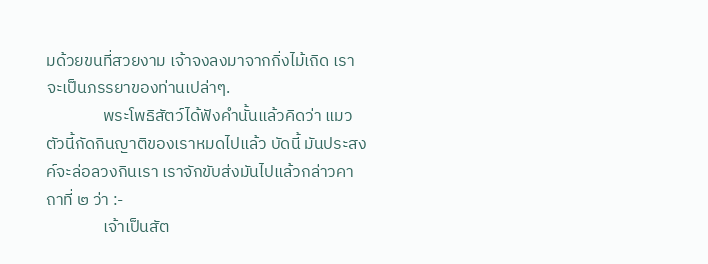มด้วยขนที่สวยงาม เจ้าจงลงมาจากกิ่งไม้เถิด เราจะเป็นภรรยาของท่านเปล่าๆ.
               พระโพธิสัตว์ได้ฟังคำนั้นแล้วคิดว่า แมวตัวนี้กัดกินญาติของเราหมดไปแล้ว บัดนี้ มันประสงค์จะล่อลวงกินเรา เราจักขับส่งมันไปแล้วกล่าวคาถาที่ ๒ ว่า :-
               เจ้าเป็นสัต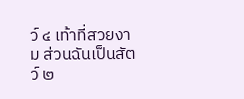ว์ ๔ เท้าที่สวยงาม ส่วนฉันเป็นสัตว์ ๒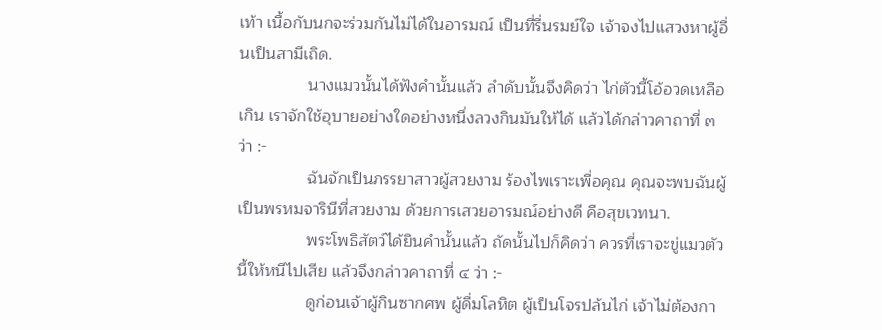เท้า เนื้อกับนกจะร่วมกันไม่ได้ในอารมณ์ เป็นที่รื่นรมย์ใจ เจ้าจงไปแสวงหาผู้อื่นเป็นสามีเถิด.
               นางแมวนั้นได้ฟังคำนั้นแล้ว ลำดับนั้นจึงคิดว่า ไก่ตัวนี้โอ้อวดเหลือเกิน เราจักใช้อุบายอย่างใดอย่างหนึ่งลวงกินมันให้ได้ แล้วได้กล่าวคาถาที่ ๓ ว่า :-
               ฉันจักเป็นภรรยาสาวผู้สวยงาม ร้องไพเราะเพื่อคุณ คุณจะพบฉันผู้เป็นพรหมจารินีที่สวยงาม ด้วยการเสวยอารมณ์อย่างดี คือสุขเวทนา.
               พระโพธิสัตว์ได้ยินคำนั้นแล้ว ถัดนั้นไปก็คิดว่า ควรที่เราจะขู่แมวตัวนี้ให้หนีไปเสีย แล้วจึงกล่าวคาถาที่ ๔ ว่า :-
               ดูก่อนเจ้าผู้กินซากศพ ผู้ดื่มโลหิต ผู้เป็นโจรปล้นไก่ เจ้าไม่ต้องกา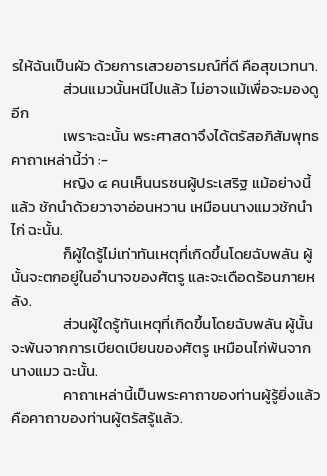รให้ฉันเป็นผัว ด้วยการเสวยอารมณ์ที่ดี คือสุขเวทนา.
               ส่วนแมวนั้นหนีไปแล้ว ไม่อาจแม้เพื่อจะมองดูอีก
               เพราะฉะนั้น พระศาสดาจึงได้ตรัสอภิสัมพุทธคาถาเหล่านี้ว่า :-
               หญิง ๔ คนเห็นนรชนผู้ประเสริฐ แม้อย่างนี้แล้ว ชักนำด้วยวาจาอ่อนหวาน เหมือนนางแมวชักนำไก่ ฉะนั้น.
               ก็ผู้ใดรู้ไม่เท่าทันเหตุที่เกิดขึ้นโดยฉับพลัน ผู้นั้นจะตกอยู่ในอำนาจของศัตรู และจะเดือดร้อนภายหลัง.
               ส่วนผู้ใดรู้ทันเหตุที่เกิดขึ้นโดยฉับพลัน ผู้นั้นจะพ้นจากการเบียดเบียนของศัตรู เหมือนไก่พ้นจากนางแมว ฉะนั้น.
               คาถาเหล่านี้เป็นพระคาถาของท่านผู้รู้ยิ่งแล้ว คือคาถาของท่านผู้ตรัสรู้แล้ว.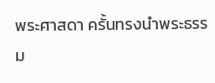พระศาสดา ครั้นทรงนำพระธรรม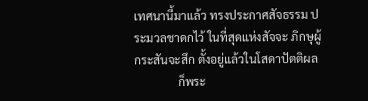เทศนานี้มาแล้ว ทรงประกาศสัจธรรม ประมวลชาดกไว้ ในที่สุดแห่งสัจจะ ภิกษุผู้กระสันจะสึก ตั้งอยู่แล้วในโสดาปัตติผล
               ก็พระ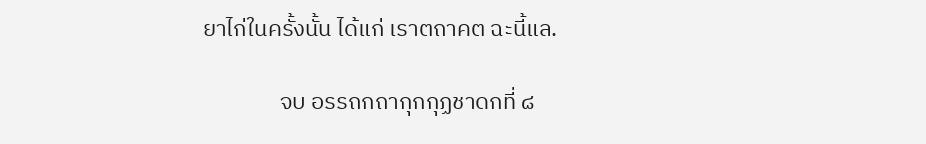ยาไก่ในครั้งนั้น ได้แก่ เราตถาคต ฉะนี้แล.

               จบ อรรถกถากุกกุฏชาดกที่ ๘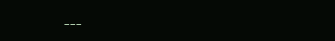---